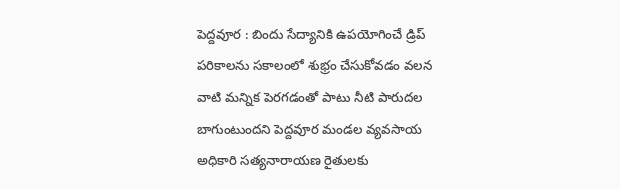పెద్దవూర : బిందు సేద్యానికి ఉపయోగించే డ్రిప్ పరికాలను సకాలంలో శుభ్రం చేసుకోవడం వలన వాటి మన్నిక పెరగడంతో పాటు నీటి పారుదల బాగుంటుందని పెద్దవూర మండల వ్యవసాయ అధికారి సత్యనారాయణ రైతులకు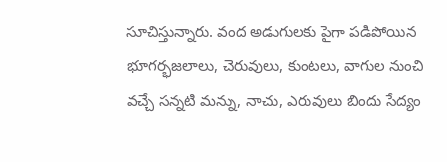సూచిస్తున్నారు. వంద అడుగులకు పైగా పడిపోయిన భూగర్భజలాలు, చెరువులు, కుంటలు, వాగుల నుంచి వచ్చే సన్నటి మన్ను, నాచు, ఎరువులు బిందు సేద్యం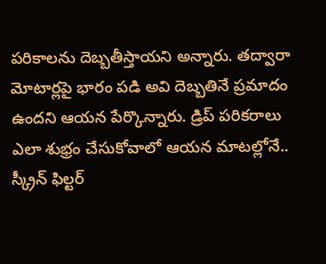పరికాలను దెబ్బతీస్తాయని అన్నారు. తద్వారా మోటార్లపై భారం పడి అవి దెబ్బతినే ప్రమాదం ఉందని ఆయన పేర్కొన్నారు. డ్రిప్ పరికరాలు ఎలా శుభ్రం చేసుకోవాలో ఆయన మాటల్లోనే..
స్క్రీన్ ఫిల్టర్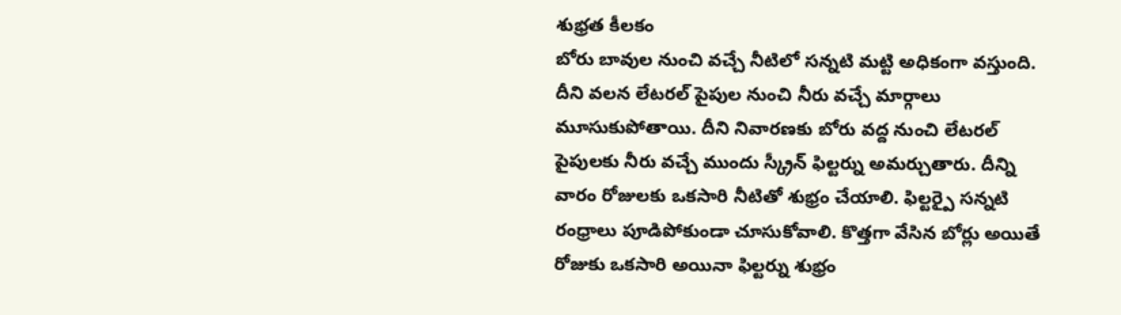శుభ్రత కీలకం
బోరు బావుల నుంచి వచ్చే నీటిలో సన్నటి మట్టి అధికంగా వస్తుంది. దీని వలన లేటరల్ పైపుల నుంచి నీరు వచ్చే మార్గాలు మూసుకుపోతాయి. దీని నివారణకు బోరు వద్ద నుంచి లేటరల్ పైపులకు నీరు వచ్చే ముందు స్క్రీన్ ఫిల్టర్ను అమర్చుతారు. దీన్ని వారం రోజులకు ఒకసారి నీటితో శుభ్రం చేయాలి. ఫిల్టర్పై సన్నటి రంధ్రాలు పూడిపోకుండా చూసుకోవాలి. కొత్తగా వేసిన బోర్లు అయితే రోజుకు ఒకసారి అయినా ఫిల్టర్ను శుభ్రం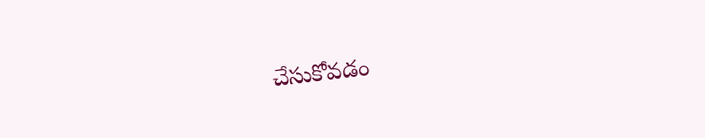చేసుకోవడం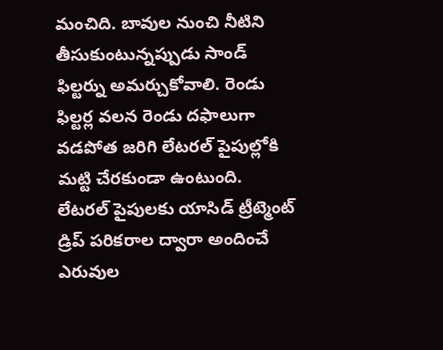మంచిది. బావుల నుంచి నీటిని తీసుకుంటున్నప్పుడు సాండ్ ఫిల్టర్ను అమర్చుకోవాలి. రెండు ఫిల్టర్ల వలన రెండు దఫాలుగా వడపోత జరిగి లేటరల్ పైపుల్లోకి మట్టి చేరకుండా ఉంటుంది.
లేటరల్ పైపులకు యాసిడ్ ట్రీట్మెంట్
డ్రిప్ పరికరాల ద్వారా అందించే ఎరువుల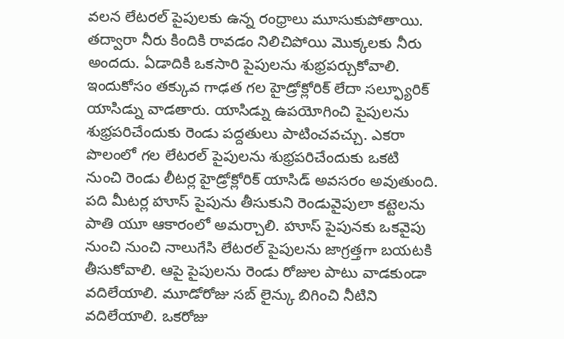వలన లేటరల్ పైపులకు ఉన్న రంధ్రాలు మూసుకుపోతాయి. తద్వారా నీరు కిందికి రావడం నిలిచిపోయి మొక్కలకు నీరు అందదు. ఏడాదికి ఒకసారి పైపులను శుభ్రపర్చుకోవాలి. ఇందుకోసం తక్కువ గాఢత గల హైడ్రోక్లోరిక్ లేదా సల్ఫ్యూరిక్ యాసిడ్ను వాడతారు. యాసిడ్ను ఉపయోగించి పైపులను శుభ్రపరిచేందుకు రెండు పద్దతులు పాటించవచ్చు. ఎకరా పొలంలో గల లేటరల్ పైపులను శుభ్రపరిచేందుకు ఒకటి నుంచి రెండు లీటర్ల హైడ్రోక్లోరిక్ యాసిడ్ అవసరం అవుతుంది. పది మీటర్ల హూస్ పైపును తీసుకుని రెండువైపులా కట్టెలను పాతి యూ ఆకారంలో అమర్చాలి. హూస్ పైపునకు ఒకవైపు నుంచి నుంచి నాలుగేసి లేటరల్ పైపులను జాగ్రత్తగా బయటకి తీసుకోవాలి. ఆపై పైపులను రెండు రోజుల పాటు వాడకుండా వదిలేయాలి. మూడోరోజు సబ్ లైన్కు బిగించి నీటిని వదిలేయాలి. ఒకరోజు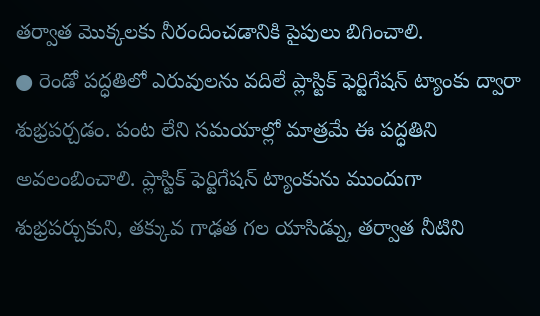తర్వాత మొక్కలకు నీరందించడానికి పైపులు బిగించాలి.
● రెండో పద్ధతిలో ఎరువులను వదిలే ప్లాస్టిక్ ఫెర్టిగేషన్ ట్యాంకు ద్వారా శుభ్రపర్చడం. పంట లేని సమయాల్లో మాత్రమే ఈ పద్ధతిని అవలంబించాలి. ప్లాస్టిక్ ఫెర్టిగేషన్ ట్యాంకును ముందుగా శుభ్రపర్చుకుని, తక్కువ గాఢత గల యాసిడ్ను, తర్వాత నీటిని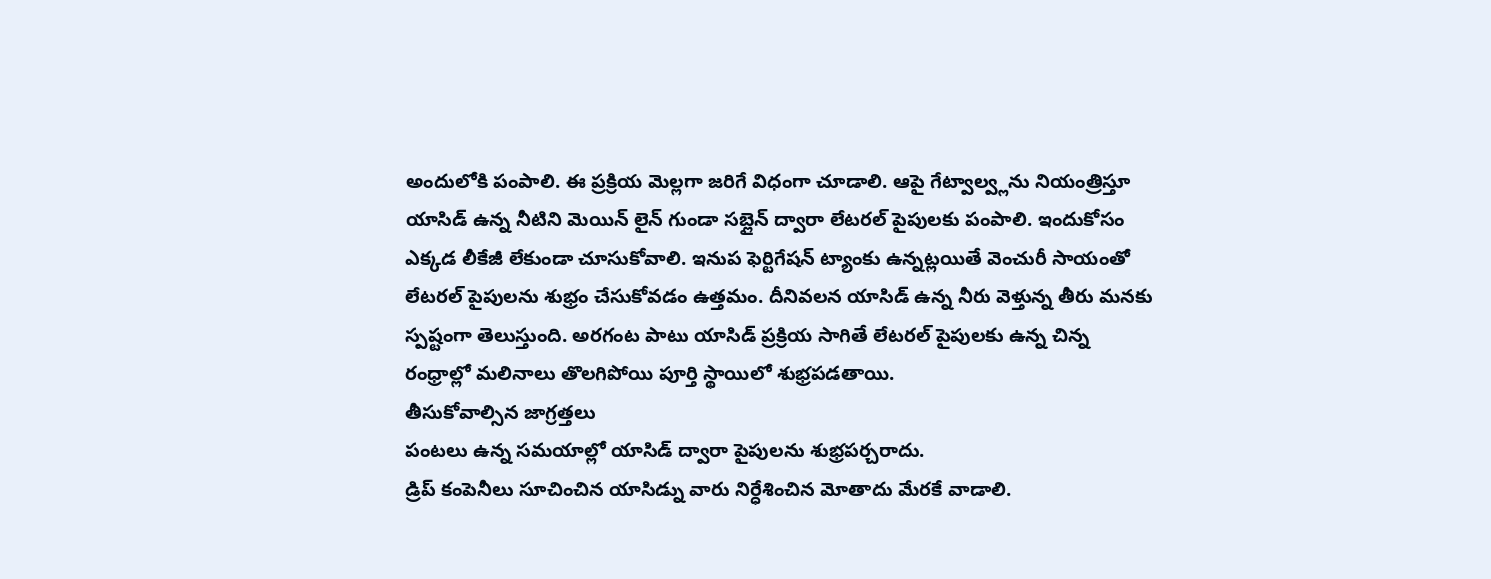అందులోకి పంపాలి. ఈ ప్రక్రియ మెల్లగా జరిగే విధంగా చూడాలి. ఆపై గేట్వాల్వ్లను నియంత్రిస్తూ యాసిడ్ ఉన్న నీటిని మెయిన్ లైన్ గుండా సబ్లైన్ ద్వారా లేటరల్ పైపులకు పంపాలి. ఇందుకోసం ఎక్కడ లీకేజీ లేకుండా చూసుకోవాలి. ఇనుప ఫెర్టిగేషన్ ట్యాంకు ఉన్నట్లయితే వెంచురీ సాయంతో లేటరల్ పైపులను శుభ్రం చేసుకోవడం ఉత్తమం. దీనివలన యాసిడ్ ఉన్న నీరు వెళ్తున్న తీరు మనకు స్పష్టంగా తెలుస్తుంది. అరగంట పాటు యాసిడ్ ప్రక్రియ సాగితే లేటరల్ పైపులకు ఉన్న చిన్న రంధ్రాల్లో మలినాలు తొలగిపోయి పూర్తి స్థాయిలో శుభ్రపడతాయి.
తీసుకోవాల్సిన జాగ్రత్తలు
పంటలు ఉన్న సమయాల్లో యాసిడ్ ద్వారా పైపులను శుభ్రపర్చరాదు.
డ్రిప్ కంపెనీలు సూచించిన యాసిడ్ను వారు నిర్ధేశించిన మోతాదు మేరకే వాడాలి.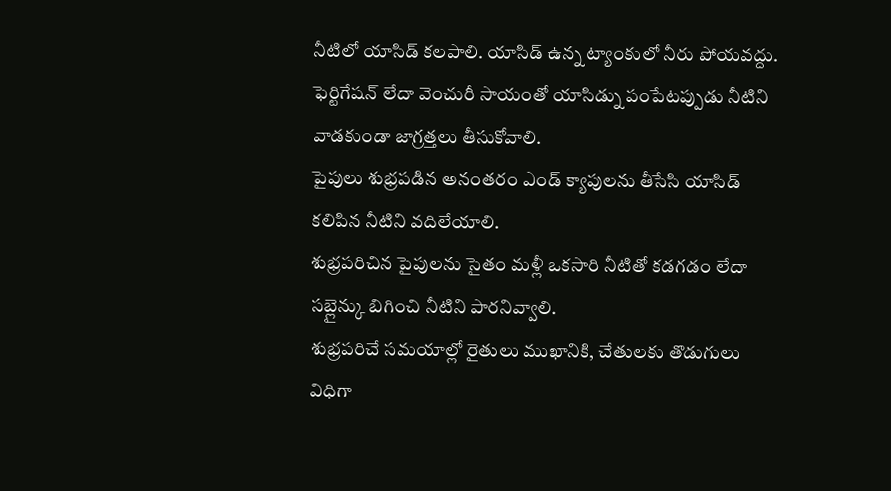నీటిలో యాసిడ్ కలపాలి. యాసిడ్ ఉన్న ట్యాంకులో నీరు పోయవద్దు.
ఫెర్టిగేషన్ లేదా వెంచురీ సాయంతో యాసిడ్ను పంపేటప్పుడు నీటిని వాడకుండా జాగ్రత్తలు తీసుకోవాలి.
పైపులు శుభ్రపడిన అనంతరం ఎండ్ క్యాపులను తీసేసి యాసిడ్ కలిపిన నీటిని వదిలేయాలి.
శుభ్రపరిచిన పైపులను సైతం మళ్లీ ఒకసారి నీటితో కడగడం లేదా సబ్లైన్కు బిగించి నీటిని పారనివ్వాలి.
శుభ్రపరిచే సమయాల్లో రైతులు ముఖానికి, చేతులకు తొడుగులు విధిగా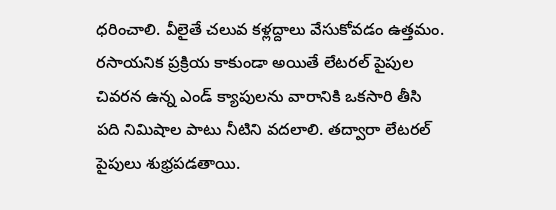ధరించాలి. వీలైతే చలువ కళ్లద్దాలు వేసుకోవడం ఉత్తమం.
రసాయనిక ప్రక్రియ కాకుండా అయితే లేటరల్ పైపుల చివరన ఉన్న ఎండ్ క్యాపులను వారానికి ఒకసారి తీసి పది నిమిషాల పాటు నీటిని వదలాలి. తద్వారా లేటరల్ పైపులు శుభ్రపడతాయి.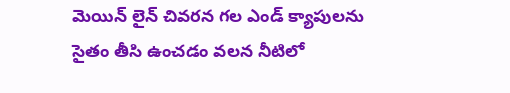మెయిన్ లైన్ చివరన గల ఎండ్ క్యాపులను సైతం తీసి ఉంచడం వలన నీటిలో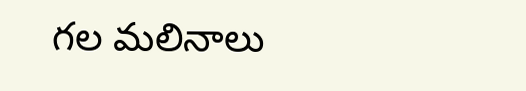గల మలినాలు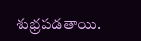శుభ్రపడతాయి.